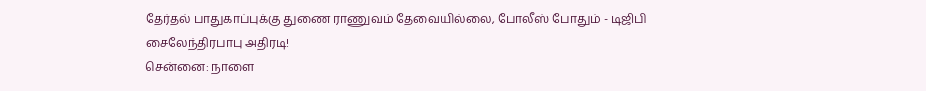தேர்தல் பாதுகாப்புக்கு துணை ராணுவம் தேவையில்லை, போலீஸ் போதும் - டிஜிபி சைலேந்திரபாபு அதிரடி!
சென்னை: நாளை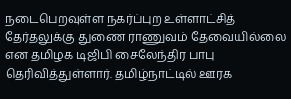நடைபெறவுள்ள நகர்ப்புற உள்ளாட்சித் தேர்தலுக்கு துணை ராணுவம் தேவையில்லை என தமிழக டிஜிபி சைலேந்திர பாபு தெரிவித்துள்ளார். தமிழ்நாட்டில் ஊரக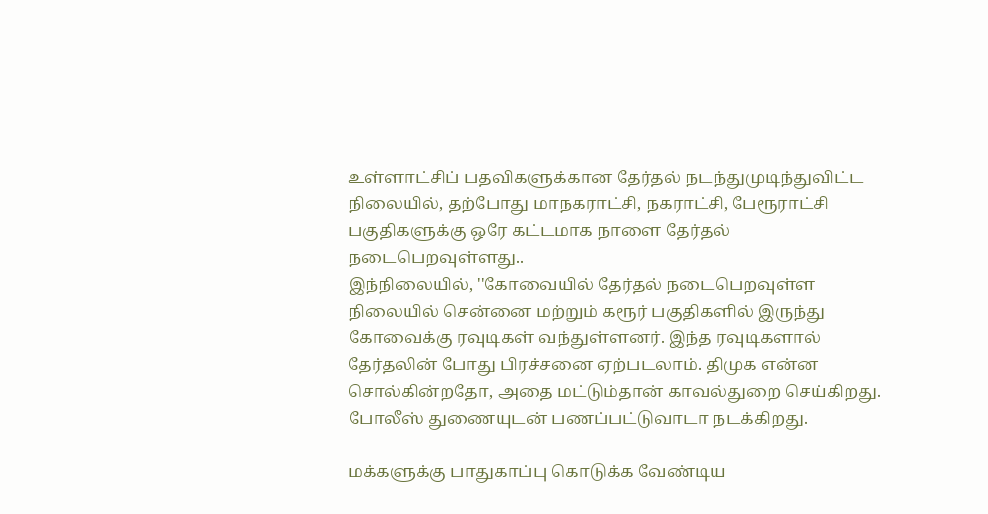உள்ளாட்சிப் பதவிகளுக்கான தேர்தல் நடந்துமுடிந்துவிட்ட நிலையில், தற்போது மாநகராட்சி, நகராட்சி, பேரூராட்சி பகுதிகளுக்கு ஒரே கட்டமாக நாளை தேர்தல் நடைபெறவுள்ளது..
இந்நிலையில், ''கோவையில் தேர்தல் நடைபெறவுள்ள நிலையில் சென்னை மற்றும் கரூர் பகுதிகளில் இருந்து கோவைக்கு ரவுடிகள் வந்துள்ளனர். இந்த ரவுடிகளால் தேர்தலின் போது பிரச்சனை ஏற்படலாம். திமுக என்ன சொல்கின்றதோ, அதை மட்டும்தான் காவல்துறை செய்கிறது. போலீஸ் துணையுடன் பணப்பட்டுவாடா நடக்கிறது.

மக்களுக்கு பாதுகாப்பு கொடுக்க வேண்டிய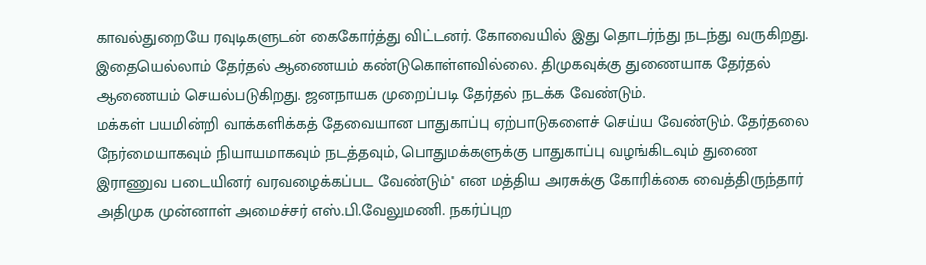காவல்துறையே ரவுடிகளுடன் கைகோர்த்து விட்டனர். கோவையில் இது தொடர்ந்து நடந்து வருகிறது. இதையெல்லாம் தேர்தல் ஆணையம் கண்டுகொள்ளவில்லை. திமுகவுக்கு துணையாக தேர்தல் ஆணையம் செயல்படுகிறது. ஜனநாயக முறைப்படி தேர்தல் நடக்க வேண்டும்.
மக்கள் பயமின்றி வாக்களிக்கத் தேவையான பாதுகாப்பு ஏற்பாடுகளைச் செய்ய வேண்டும். தேர்தலை நேர்மையாகவும் நியாயமாகவும் நடத்தவும், பொதுமக்களுக்கு பாதுகாப்பு வழங்கிடவும் துணை இராணுவ படையினர் வரவழைக்கப்பட வேண்டும்'' என மத்திய அரசுக்கு கோரிக்கை வைத்திருந்தார் அதிமுக முன்னாள் அமைச்சர் எஸ்.பி.வேலுமணி. நகர்ப்புற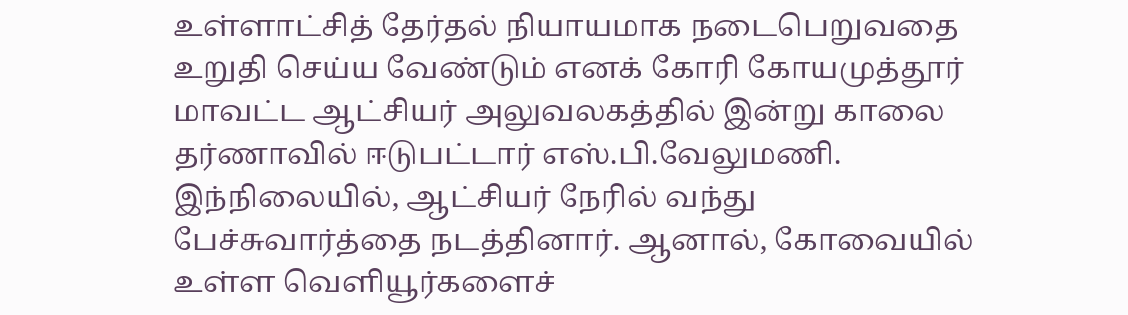உள்ளாட்சித் தேர்தல் நியாயமாக நடைபெறுவதை உறுதி செய்ய வேண்டும் எனக் கோரி கோயமுத்தூர் மாவட்ட ஆட்சியர் அலுவலகத்தில் இன்று காலை தர்ணாவில் ஈடுபட்டார் எஸ்.பி.வேலுமணி.
இந்நிலையில், ஆட்சியர் நேரில் வந்து பேச்சுவார்த்தை நடத்தினார். ஆனால், கோவையில் உள்ள வெளியூர்களைச்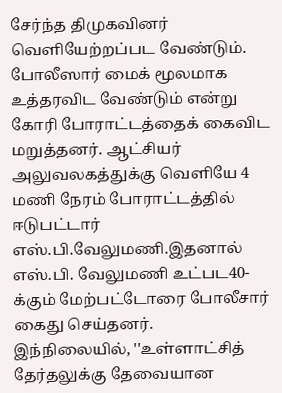சேர்ந்த திமுகவினர் வெளியேற்றப்பட வேண்டும். போலீஸார் மைக் மூலமாக உத்தரவிட வேண்டும் என்று கோரி போராட்டத்தைக் கைவிட மறுத்தனர். ஆட்சியர் அலுவலகத்துக்கு வெளியே 4 மணி நேரம் போராட்டத்தில் ஈடுபட்டார் எஸ்.பி.வேலுமணி.இதனால் எஸ்.பி. வேலுமணி உட்பட40-க்கும் மேற்பட்டோரை போலீசார் கைது செய்தனர்.
இந்நிலையில், ''உள்ளாட்சித் தேர்தலுக்கு தேவையான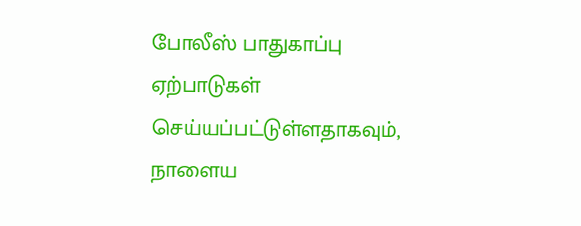போலீஸ் பாதுகாப்பு ஏற்பாடுகள் செய்யப்பட்டுள்ளதாகவும், நாளைய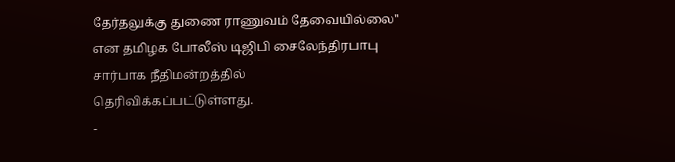தேர்தலுக்கு துணை ராணுவம் தேவையில்லை'' என தமிழக போலீஸ் டிஜிபி சைலேந்திரபாபு சார்பாக நீதிமன்றத்தில் தெரிவிக்கப்பட்டுள்ளது.
-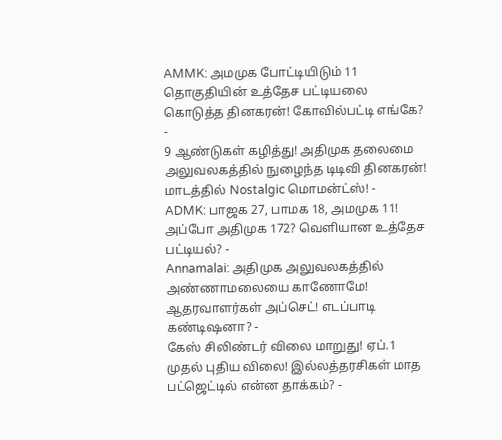AMMK: அமமுக போட்டியிடும் 11 தொகுதியின் உத்தேச பட்டியலை கொடுத்த தினகரன்! கோவில்பட்டி எங்கே? -
9 ஆண்டுகள் கழித்து! அதிமுக தலைமை அலுவலகத்தில் நுழைந்த டிடிவி தினகரன்! மாடத்தில் Nostalgic மொமன்ட்ஸ்! -
ADMK: பாஜக 27, பாமக 18, அமமுக 11! அப்போ அதிமுக 172? வெளியான உத்தேச பட்டியல்? -
Annamalai: அதிமுக அலுவலகத்தில் அண்ணாமலையை காணோமே! ஆதரவாளர்கள் அப்செட்! எடப்பாடி கண்டிஷனா? -
கேஸ் சிலிண்டர் விலை மாறுது! ஏப்.1 முதல் புதிய விலை! இல்லத்தரசிகள் மாத பட்ஜெட்டில் என்ன தாக்கம்? -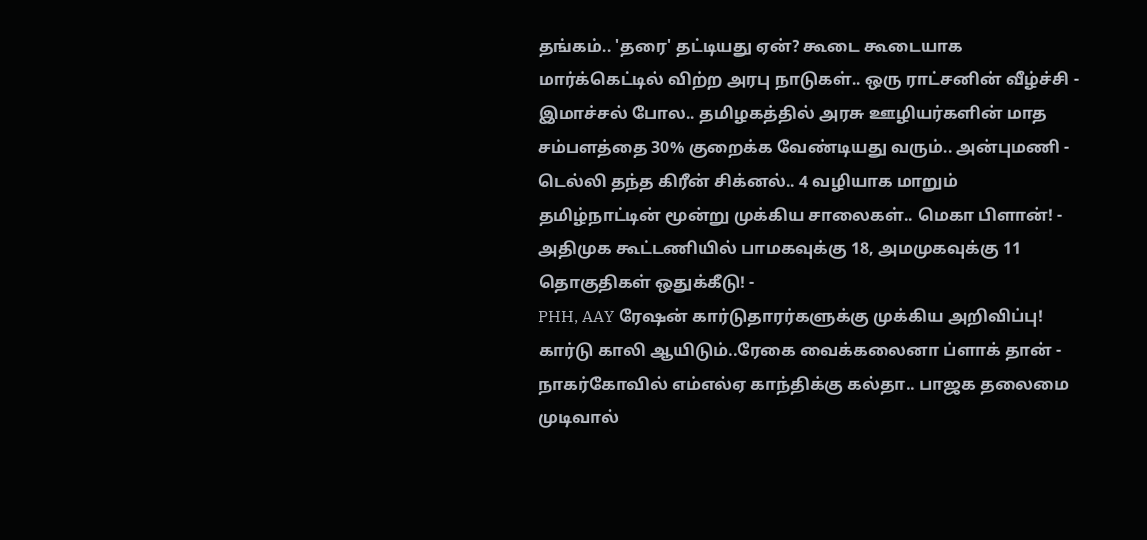தங்கம்.. 'தரை' தட்டியது ஏன்? கூடை கூடையாக மார்க்கெட்டில் விற்ற அரபு நாடுகள்.. ஒரு ராட்சனின் வீழ்ச்சி -
இமாச்சல் போல.. தமிழகத்தில் அரசு ஊழியர்களின் மாத சம்பளத்தை 30% குறைக்க வேண்டியது வரும்.. அன்புமணி -
டெல்லி தந்த கிரீன் சிக்னல்.. 4 வழியாக மாறும் தமிழ்நாட்டின் மூன்று முக்கிய சாலைகள்.. மெகா பிளான்! -
அதிமுக கூட்டணியில் பாமகவுக்கு 18, அமமுகவுக்கு 11 தொகுதிகள் ஒதுக்கீடு! -
PHH, AAY ரேஷன் கார்டுதாரர்களுக்கு முக்கிய அறிவிப்பு! கார்டு காலி ஆயிடும்..ரேகை வைக்கலைனா ப்ளாக் தான் -
நாகர்கோவில் எம்எல்ஏ காந்திக்கு கல்தா.. பாஜக தலைமை முடிவால்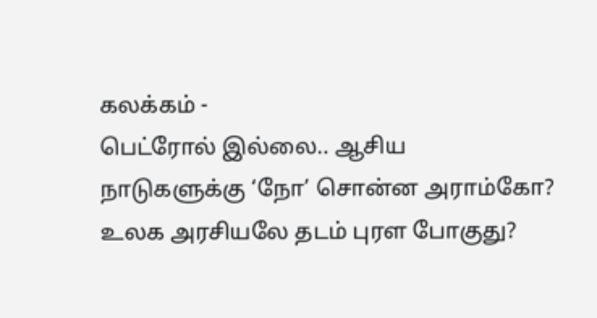கலக்கம் -
பெட்ரோல் இல்லை.. ஆசிய நாடுகளுக்கு ‘நோ’ சொன்ன அராம்கோ? உலக அரசியலே தடம் புரள போகுது?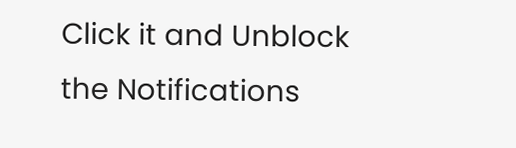Click it and Unblock the Notifications